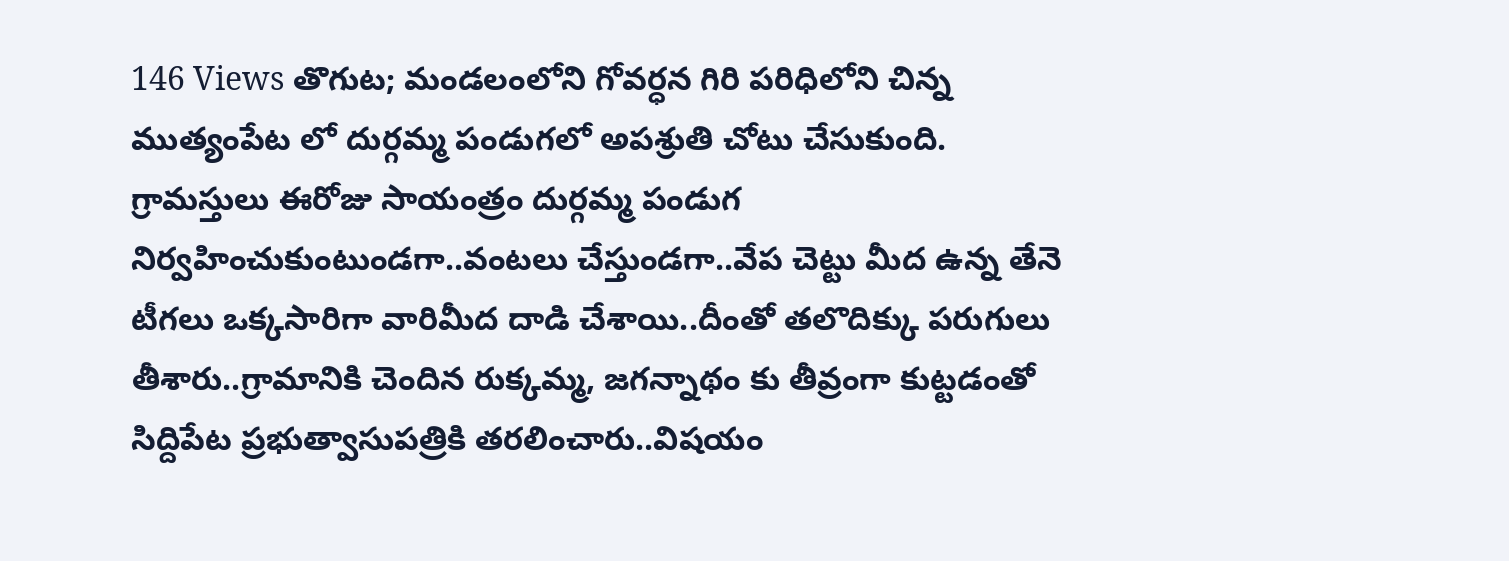146 Views తొగుట; మండలంలోని గోవర్ధన గిరి పరిధిలోని చిన్న ముత్యంపేట లో దుర్గమ్మ పండుగలో అపశ్రుతి చోటు చేసుకుంది. గ్రామస్తులు ఈరోజు సాయంత్రం దుర్గమ్మ పండుగ నిర్వహించుకుంటుండగా..వంటలు చేస్తుండగా..వేప చెట్టు మీద ఉన్న తేనె టీగలు ఒక్కసారిగా వారిమీద దాడి చేశాయి..దీంతో తలొదిక్కు పరుగులు తీశారు..గ్రామానికి చెందిన రుక్కమ్మ, జగన్నాథం కు తీవ్రంగా కుట్టడంతో సిద్దిపేట ప్రభుత్వాసుపత్రికి తరలించారు..విషయం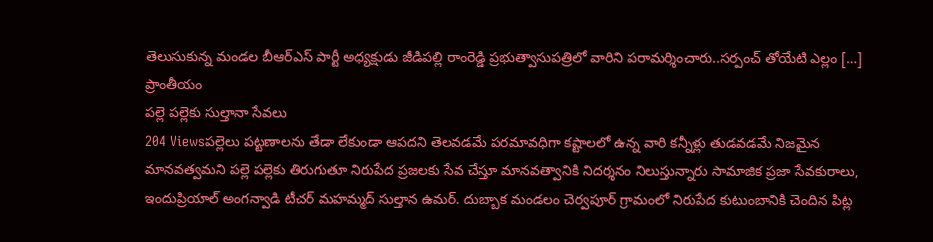తెలుసుకున్న మండల బీఆర్ఎస్ పార్టీ అధ్యక్షుడు జీడిపల్లి రాంరెడ్డి ప్రభుత్వాసుపత్రిలో వారిని పరామర్శించారు..సర్పంచ్ తోయేటి ఎల్లం […]
ప్రాంతీయం
పల్లె పల్లెకు సుల్తానా సేవలు
204 Viewsపల్లెలు పట్టణాలను తేడా లేకుండా ఆపదని తెలవడమే పరమావధిగా కష్టాలలో ఉన్న వారి కన్నీళ్లు తుడవడమే నిజమైన మానవత్వమని పల్లె పల్లెకు తిరుగుతూ నిరుపేద ప్రజలకు సేవ చేస్తూ మానవత్వానికి నిదర్శనం నిలుస్తున్నారు సామాజిక ప్రజా సేవకురాలు, ఇందుప్రియాల్ అంగన్వాడి టీచర్ మహమ్మద్ సుల్తాన ఉమర్. దుబ్బాక మండలం చెర్వపూర్ గ్రామంలో నిరుపేద కుటుంబానికి చెందిన పిట్ల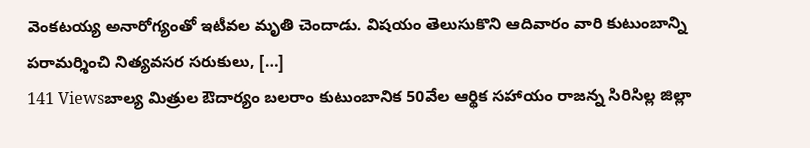వెంకటయ్య అనారోగ్యంతో ఇటీవల మృతి చెందాడు. విషయం తెలుసుకొని ఆదివారం వారి కుటుంబాన్ని పరామర్శించి నిత్యవసర సరుకులు, […]
141 Viewsబాల్య మిత్రుల ఔదార్యం బలరాం కుటుంబానిక 50వేల ఆర్థిక సహాయం రాజన్న సిరిసిల్ల జిల్లా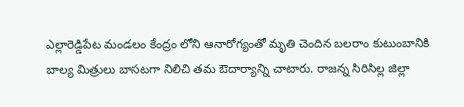ఎల్లారెడ్డిపేట మండలం కేంద్రం లోని ఆనారోగ్యంతో మృతి చెందిన బలరాం కుటుంబానికి బాల్య మిత్రులు బాసటగా నిలిచి తమ ఔదార్యాన్ని చాటారు. రాజన్న సిరిసిల్ల జిల్లా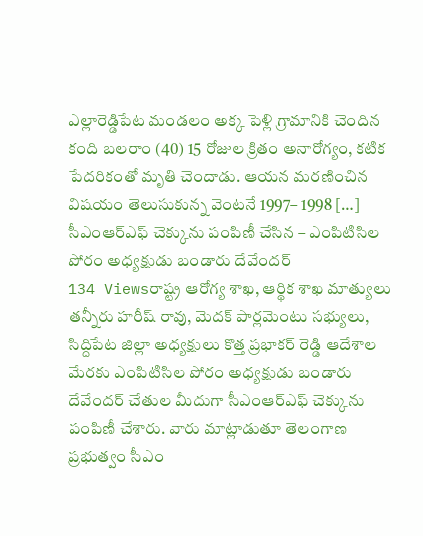ఎల్లారెడ్డిపేట మండలం అక్క పెళ్లి గ్రామానికి చెందిన కంది బలరాం (40) 15 రోజుల క్రితం అనారోగ్యం, కటిక పేదరికంతో మృతి చెందాడు. ఆయన మరణించిన విషయం తెలుసుకున్న వెంటనే 1997– 1998 […]
సీఎంఆర్ఎఫ్ చెక్కును పంపిణీ చేసిన – ఎంపిటిసిల పోరం అధ్యక్షుడు బండారు దేవేందర్
134 Viewsరాష్ట్ర ఆరోగ్య శాఖ, ఆర్థిక శాఖ మాత్యులు తన్నీరు హరీష్ రావు, మెదక్ పార్లమెంటు సభ్యులు, సిద్దిపేట జిల్లా అధ్యక్షులు కొత్త ప్రభాకర్ రెడ్డి ఆదేశాల మేరకు ఎంపిటిసిల పోరం అధ్యక్షుడు బండారు దేవేందర్ చేతుల మీదుగా సీఎంఆర్ఎఫ్ చెక్కును పంపిణీ చేశారు. వారు మాట్లాడుతూ తెలంగాణ ప్రభుత్వం సీఎం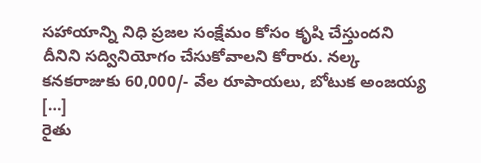సహాయాన్ని నిధి ప్రజల సంక్షేమం కోసం కృషి చేస్తుందని దీనిని సద్వినియోగం చేసుకోవాలని కోరారు. నల్క కనకరాజుకు 60,000/- వేల రూపాయలు, బోటుక అంజయ్య […]
రైతు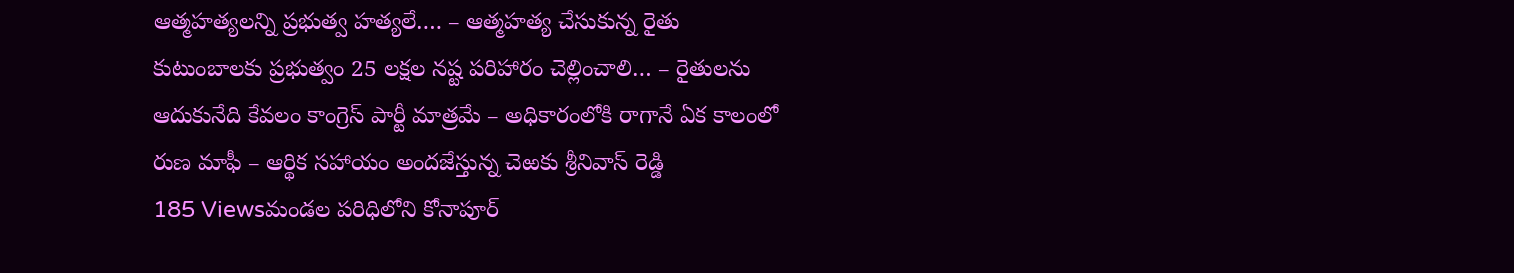ఆత్మహత్యలన్ని ప్రభుత్వ హత్యలే…. – ఆత్మహత్య చేసుకున్న రైతు కుటుంబాలకు ప్రభుత్వం 25 లక్షల నష్ట పరిహారం చెల్లించాలి… – రైతులను ఆదుకునేది కేవలం కాంగ్రెస్ పార్టీ మాత్రమే – అధికారంలోకి రాగానే ఏక కాలంలో రుణ మాఫీ – ఆర్థిక సహాయం అందజేస్తున్న చెఱకు శ్రీనివాస్ రెడ్డి
185 Viewsమండల పరిధిలోని కోనాపూర్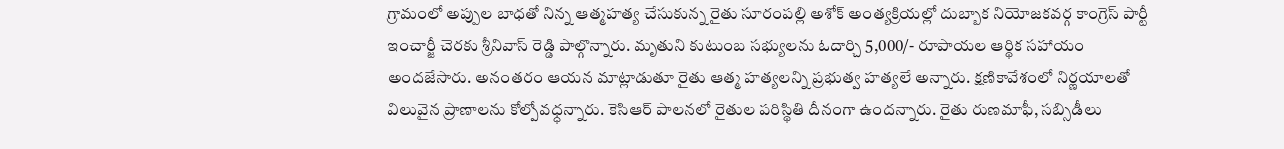గ్రామంలో అప్పుల బాధతో నిన్న ఆత్మహత్య చేసుకున్న రైతు సూరంపల్లి అశోక్ అంత్యక్రియల్లో దుబ్బాక నియోజకవర్గ కాంగ్రెస్ పార్టీ ఇంచార్జీ చెరకు శ్రీనివాస్ రెడ్డి పాల్గొన్నారు. మృతుని కుటుంబ సభ్యులను ఓదార్చి 5,000/- రూపాయల ఆర్థిక సహాయం అందజేసారు. అనంతరం ఆయన మాట్లాడుతూ రైతు ఆత్మ హత్యలన్ని ప్రభుత్వ హత్యలే అన్నారు. క్షణికావేశంలో నిర్ణయాలతో విలువైన ప్రాణాలను కోల్పోవధ్ధన్నారు. కెసిఆర్ పాలనలో రైతుల పరిస్థితి దీనంగా ఉందన్నారు. రైతు రుణమాఫీ, సబ్సిడీలు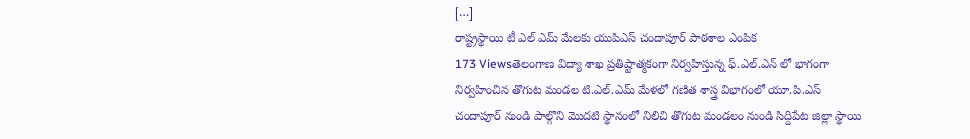[…]
రాష్ట్రస్థాయి టీ ఎల్ ఎమ్ మేలకు యుపిఎస్ చందాపూర్ పాఠశాల ఎంపిక
173 Viewsతెలంగాణ విద్యా శాఖ ప్రతిష్టాత్మకంగా నిర్వహిస్తున్న ఫ్.ఎల్.ఎన్ లో భాగంగా నిర్వహించిన తొగుట మండల టి.ఎల్.ఎమ్ మేళలో గణిత శాస్త్ర విభాగంలో యూ.పి.ఎస్ చందాపూర్ నుండి పాల్గొని మొదటి స్థానంలో నిలిచి తొగుట మండలం నుండి సిద్దిపేట జిల్లా స్థాయి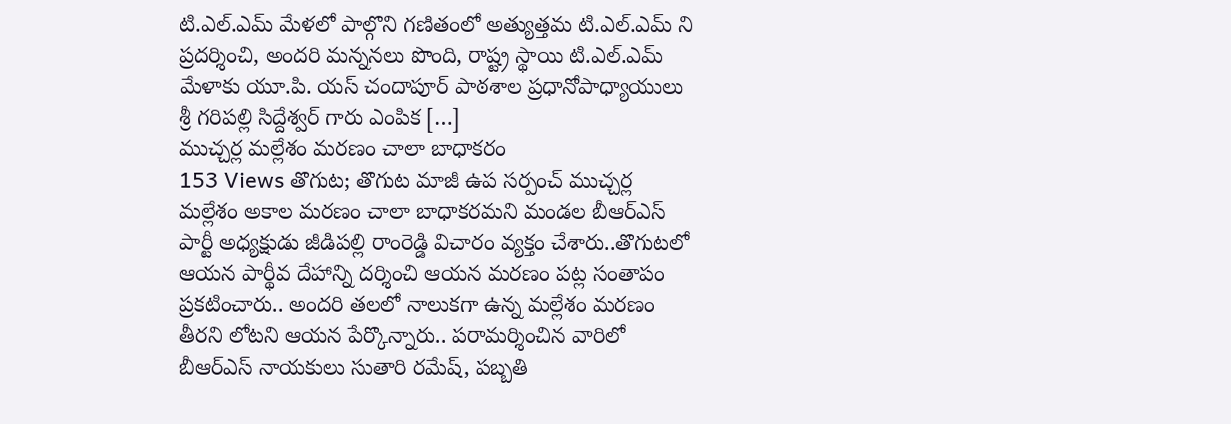టి.ఎల్.ఎమ్ మేళలో పాల్గొని గణితంలో అత్యుత్తమ టి.ఎల్.ఎమ్ ని ప్రదర్శించి, అందరి మన్ననలు పొంది, రాష్ట్ర స్థాయి టి.ఎల్.ఎమ్ మేళాకు యూ.పి. యస్ చందాపూర్ పాఠశాల ప్రధానోపాధ్యాయులు శ్రీ గరిపల్లి సిద్దేశ్వర్ గారు ఎంపిక […]
ముచ్చర్ల మల్లేశం మరణం చాలా బాధాకరం
153 Views తొగుట; తొగుట మాజీ ఉప సర్పంచ్ ముచ్చర్ల మల్లేశం అకాల మరణం చాలా బాధాకరమని మండల బీఆర్ఎస్ పార్టీ అధ్యక్షుడు జీడిపల్లి రాంరెడ్డి విచారం వ్యక్తం చేశారు..తొగుటలో ఆయన పార్థీవ దేహాన్ని దర్శించి ఆయన మరణం పట్ల సంతాపం ప్రకటించారు.. అందరి తలలో నాలుకగా ఉన్న మల్లేశం మరణం తీరని లోటని ఆయన పేర్కొన్నారు.. పరామర్శించిన వారిలో బీఆర్ఎస్ నాయకులు సుతారి రమేష్, పబ్బతి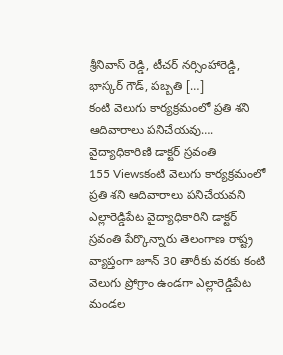శ్రీనివాస్ రెడ్డి, టీచర్ నర్సింహారెడ్డి, భాస్కర్ గౌడ్, పబ్బతి […]
కంటి వెలుగు కార్యక్రమంలో ప్రతి శని ఆదివారాలు పనిచేయవు…. వైద్యాధికారిణి డాక్టర్ స్రవంతి
155 Viewsకంటి వెలుగు కార్యక్రమంలో ప్రతి శని ఆదివారాలు పనిచేయవని ఎల్లారెడ్డిపేట వైద్యాధికారిని డాక్టర్ స్రవంతి పేర్కొన్నారు తెలంగాణ రాష్ట్ర వ్యాప్తంగా జూన్ 30 తారీకు వరకు కంటి వెలుగు ప్రోగ్రాం ఉండగా ఎల్లారెడ్డిపేట మండల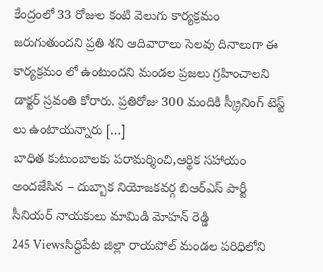కేంద్రంలో 33 రోజుల కంటి వెలుగు కార్యక్రమం జరుగుతుందని ప్రతి శని ఆదివారాలు సెలవు దినాలుగా ఈ కార్యక్రమం లో ఉంటుందని మండల ప్రజలు గ్రహించాలని డాక్టర్ స్రవంతి కోరారు. ప్రతిరోజు 300 మందికి స్క్రీనింగ్ టెస్ట్ లు ఉంటాయన్నారు […]
బాధిత కుటుంబాలకు పరామర్శించి,ఆర్థిక సహాయం అందజేసిన – దుబ్బాక నియోజకవర్గ బిఆర్ఎస్ పార్టీ సీనియర్ నాయకులు మామిడి మోహన్ రెడ్డి
245 Viewsసిద్దిపేట జిల్లా రాయపోల్ మండల పరిధిలోని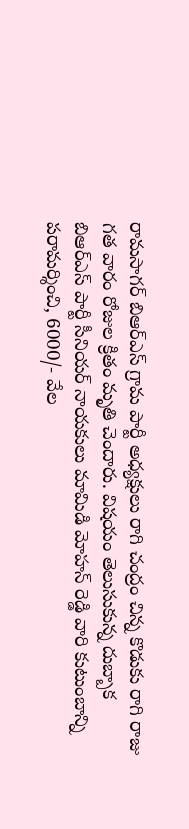రామసాగర్ బిఆర్ఎస్ గ్రామ పార్టీ అధ్యక్షులు రాగి చంద్రం చిన్న కొడుకు రాగి రాజు గత వారం రోజుల క్రితం మృతి చెందారు. విషయం తెలుసుకున్న దుబ్బాక బిఆర్ఎస్ పార్టీ సీనియర్ నాయకులు మామిడి మోహన్ రెడ్డి వారి కుటుంబాన్ని పరామర్శించి, 6000/- వేల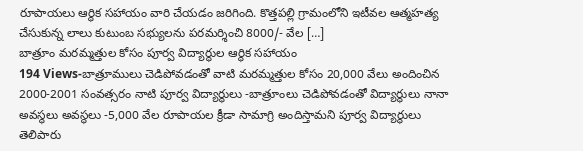రూపాయలు ఆర్థిక సహాయం వారి చేయడం జరిగింది. కొత్తపల్లి గ్రామంలోని ఇటీవల ఆత్మహత్య చేసుకున్న లాలు కుటుంబ సభ్యులను పరమర్శించి 8000/- వేల […]
బాత్రూం మరమ్మత్తుల కోసం పూర్వ విద్యార్థుల ఆర్థిక సహాయం
194 Views-బాత్రూములు చెడిపోవడంతో వాటి మరమ్మత్తుల కోసం 20,000 వేలు అందించిన 2000-2001 సంవత్సరం నాటి పూర్వ విద్యార్థులు -బాత్రూంలు చెడిపోవడంతో విద్యార్థులు నానా అవస్థలు అవస్థలు -5,000 వేల రూపాయల క్రీడా సామాగ్రి అందిస్తామని పూర్వ విద్యార్థులు తెలిపారు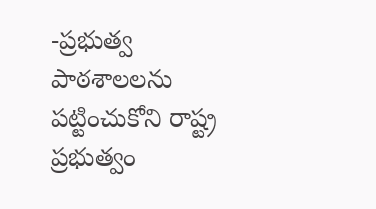-ప్రభుత్వ పాఠశాలలను పట్టించుకోని రాష్ట్ర ప్రభుత్వం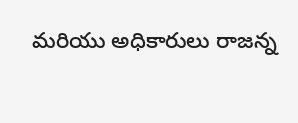మరియు అధికారులు రాజన్న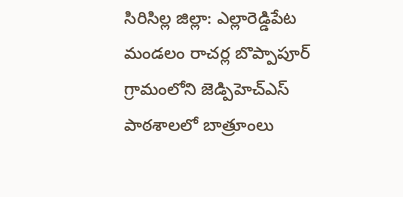సిరిసిల్ల జిల్లా: ఎల్లారెడ్డిపేట మండలం రాచర్ల బొప్పాపూర్ గ్రామంలోని జెడ్పిహెచ్ఎస్ పాఠశాలలో బాత్రూంలు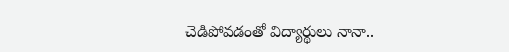చెడిపోవడంతో విద్యార్థులు నానా..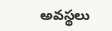అవస్థలు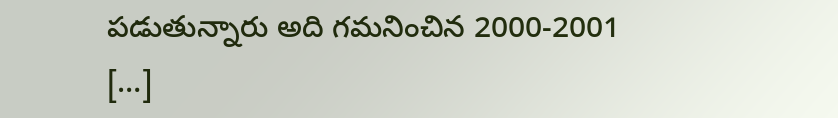పడుతున్నారు అది గమనించిన 2000-2001 […]